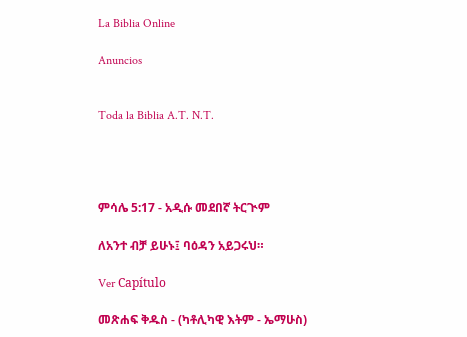La Biblia Online

Anuncios


Toda la Biblia A.T. N.T.




ምሳሌ 5:17 - አዲሱ መደበኛ ትርጒም

ለአንተ ብቻ ይሁኑ፤ ባዕዳን አይጋሩህ።

Ver Capítulo

መጽሐፍ ቅዱስ - (ካቶሊካዊ እትም - ኤማሁስ)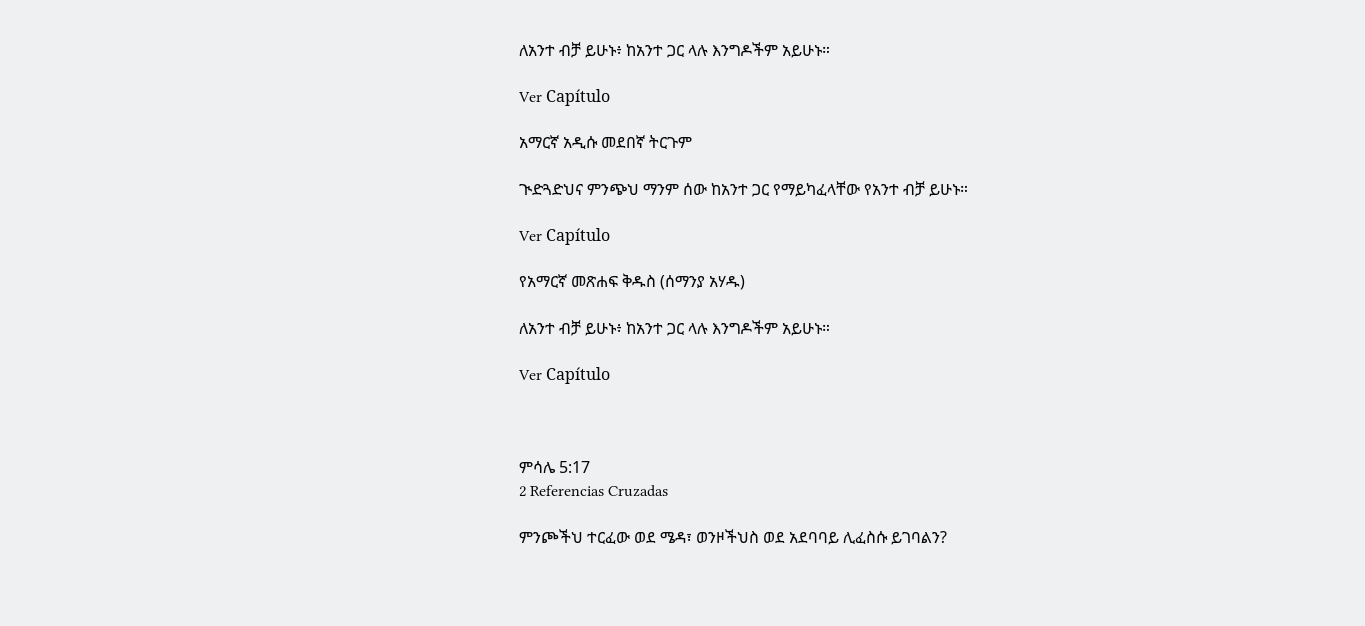ለአንተ ብቻ ይሁኑ፥ ከአንተ ጋር ላሉ እንግዶችም አይሁኑ።

Ver Capítulo

አማርኛ አዲሱ መደበኛ ትርጉም

ጒድጓድህና ምንጭህ ማንም ሰው ከአንተ ጋር የማይካፈላቸው የአንተ ብቻ ይሁኑ።

Ver Capítulo

የአማርኛ መጽሐፍ ቅዱስ (ሰማንያ አሃዱ)

ለአንተ ብቻ ይሁኑ፥ ከአንተ ጋር ላሉ እንግዶችም አይሁኑ።

Ver Capítulo



ምሳሌ 5:17
2 Referencias Cruzadas

ምንጮችህ ተርፈው ወደ ሜዳ፣ ወንዞችህስ ወደ አደባባይ ሊፈስሱ ይገባልን?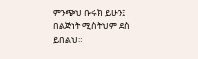ምንጭህ ቡሩክ ይሁን፤ በልጅነት ሚስትህም ደስ ይበልህ።